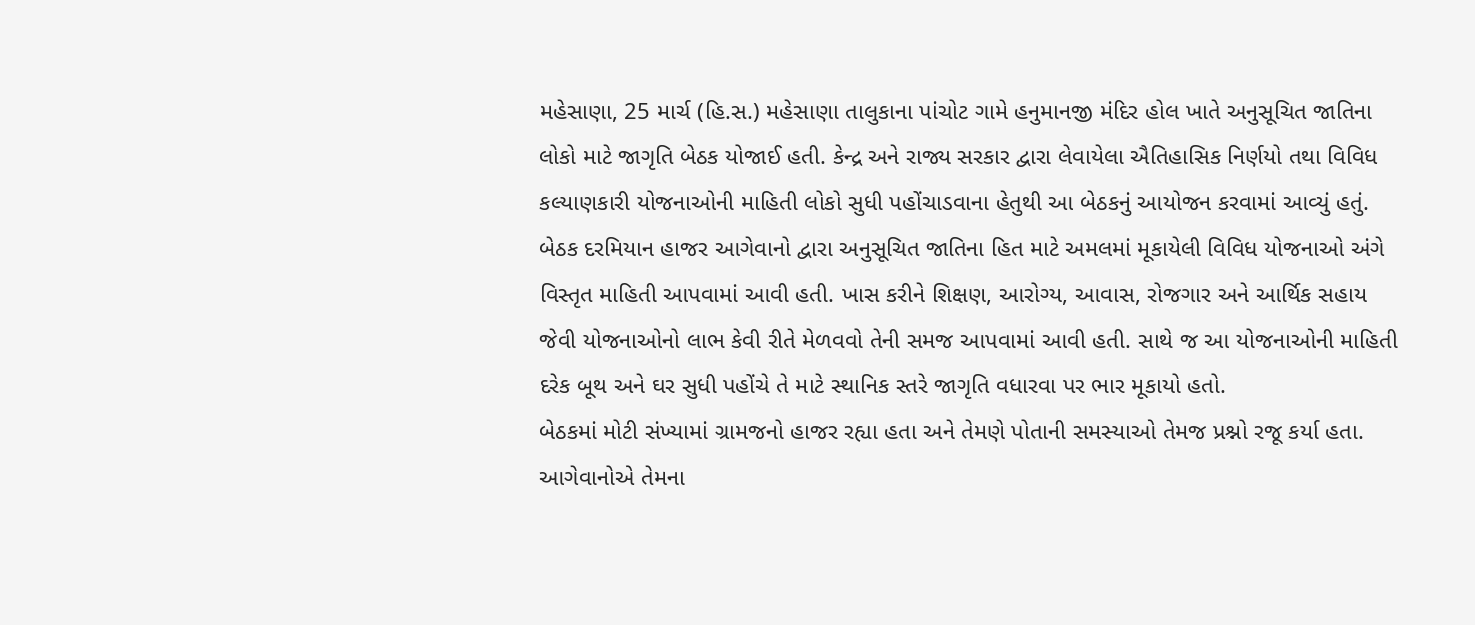મહેસાણા, 25 માર્ચ (હિ.સ.) મહેસાણા તાલુકાના પાંચોટ ગામે હનુમાનજી મંદિર હોલ ખાતે અનુસૂચિત જાતિના લોકો માટે જાગૃતિ બેઠક યોજાઈ હતી. કેન્દ્ર અને રાજ્ય સરકાર દ્વારા લેવાયેલા ઐતિહાસિક નિર્ણયો તથા વિવિધ કલ્યાણકારી યોજનાઓની માહિતી લોકો સુધી પહોંચાડવાના હેતુથી આ બેઠકનું આયોજન કરવામાં આવ્યું હતું.
બેઠક દરમિયાન હાજર આગેવાનો દ્વારા અનુસૂચિત જાતિના હિત માટે અમલમાં મૂકાયેલી વિવિધ યોજનાઓ અંગે વિસ્તૃત માહિતી આપવામાં આવી હતી. ખાસ કરીને શિક્ષણ, આરોગ્ય, આવાસ, રોજગાર અને આર્થિક સહાય જેવી યોજનાઓનો લાભ કેવી રીતે મેળવવો તેની સમજ આપવામાં આવી હતી. સાથે જ આ યોજનાઓની માહિતી દરેક બૂથ અને ઘર સુધી પહોંચે તે માટે સ્થાનિક સ્તરે જાગૃતિ વધારવા પર ભાર મૂકાયો હતો.
બેઠકમાં મોટી સંખ્યામાં ગ્રામજનો હાજર રહ્યા હતા અને તેમણે પોતાની સમસ્યાઓ તેમજ પ્રશ્નો રજૂ કર્યા હતા. આગેવાનોએ તેમના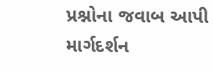પ્રશ્નોના જવાબ આપી માર્ગદર્શન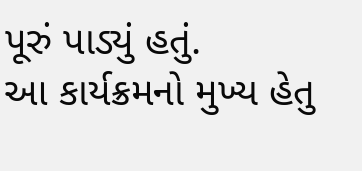પૂરું પાડ્યું હતું.
આ કાર્યક્રમનો મુખ્ય હેતુ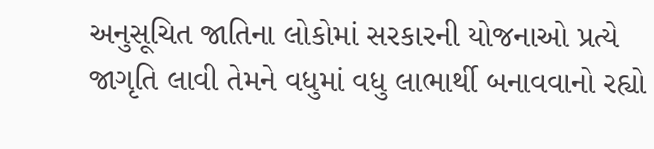અનુસૂચિત જાતિના લોકોમાં સરકારની યોજનાઓ પ્રત્યે જાગૃતિ લાવી તેમને વધુમાં વધુ લાભાર્થી બનાવવાનો રહ્યો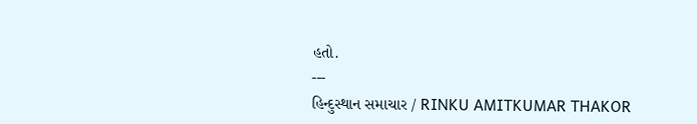હતો.
---
હિન્દુસ્થાન સમાચાર / RINKU AMITKUMAR THAKOR